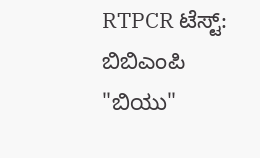RTPCR ಟೆಸ್ಟ್: ಬಿಬಿಎಂಪಿ "ಬಿಯು"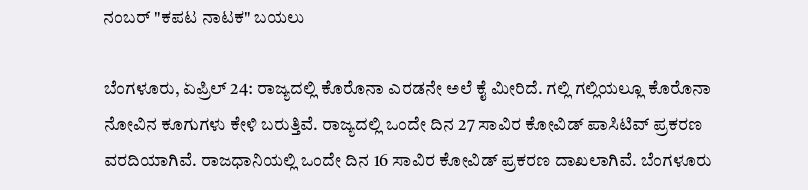ನಂಬರ್ "ಕಪಟ ನಾಟಕ" ಬಯಲು

ಬೆಂಗಳೂರು, ಏಪ್ರಿಲ್ 24: ರಾಜ್ಯದಲ್ಲಿ ಕೊರೊನಾ ಎರಡನೇ ಅಲೆ ಕೈ ಮೀರಿದೆ. ಗಲ್ಲಿ ಗಲ್ಲಿಯಲ್ಲೂ ಕೊರೊನಾ ನೋವಿನ ಕೂಗುಗಳು ಕೇಳಿ ಬರುತ್ತಿವೆ. ರಾಜ್ಯದಲ್ಲಿ ಒಂದೇ ದಿನ 27 ಸಾವಿರ ಕೋವಿಡ್ ಪಾಸಿಟಿವ್ ಪ್ರಕರಣ ವರದಿಯಾಗಿವೆ. ರಾಜಧಾನಿಯಲ್ಲಿ ಒಂದೇ ದಿನ 16 ಸಾವಿರ ಕೋವಿಡ್ ಪ್ರಕರಣ ದಾಖಲಾಗಿವೆ. ಬೆಂಗಳೂರು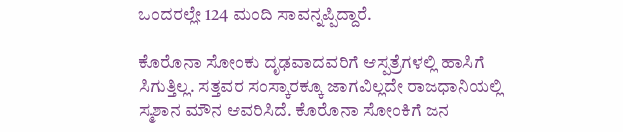ಒಂದರಲ್ಲೇ 124 ಮಂದಿ ಸಾವನ್ನಪ್ಪಿದ್ದಾರೆ.

ಕೊರೊನಾ ಸೋಂಕು ದೃಢವಾದವರಿಗೆ ಆಸ್ಪತ್ರೆಗಳಲ್ಲಿ ಹಾಸಿಗೆ ಸಿಗುತ್ತಿಲ್ಲ. ಸತ್ತವರ ಸಂಸ್ಕಾರಕ್ಕೂ ಜಾಗವಿಲ್ಲದೇ ರಾಜಧಾನಿಯಲ್ಲಿ ಸ್ಮಶಾನ ಮೌನ ಆವರಿಸಿದೆ. ಕೊರೊನಾ ಸೋಂಕಿಗೆ ಜನ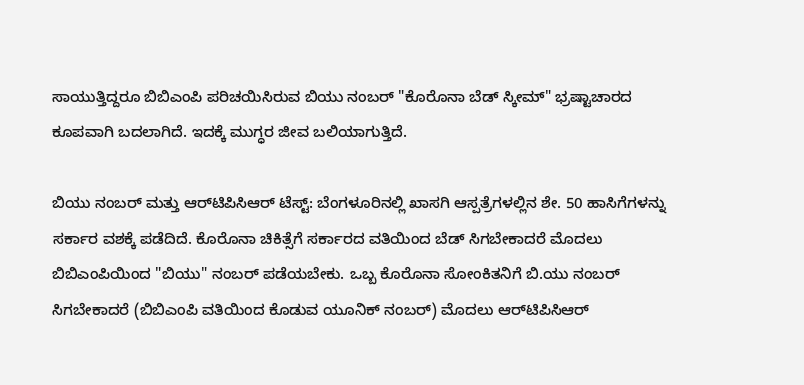ಸಾಯುತ್ತಿದ್ದರೂ ಬಿಬಿಎಂಪಿ ಪರಿಚಯಿಸಿರುವ ಬಿಯು ನಂಬರ್ "ಕೊರೊನಾ ಬೆಡ್ ಸ್ಕೀಮ್" ಭ್ರಷ್ಟಾಚಾರದ ಕೂಪವಾಗಿ ಬದಲಾಗಿದೆ. ಇದಕ್ಕೆ ಮುಗ್ಧರ ಜೀವ ಬಲಿಯಾಗುತ್ತಿದೆ.

ಬಿಯು ನಂಬರ್ ಮತ್ತು ಆರ್‌ಟಿಪಿಸಿಆರ್ ಟೆಸ್ಟ್: ಬೆಂಗಳೂರಿನಲ್ಲಿ ಖಾಸಗಿ ಆಸ್ಪತ್ರೆಗಳಲ್ಲಿನ ಶೇ. 50 ಹಾಸಿಗೆಗಳನ್ನು ಸರ್ಕಾರ ವಶಕ್ಕೆ ಪಡೆದಿದೆ. ಕೊರೊನಾ ಚಿಕಿತ್ಸೆಗೆ ಸರ್ಕಾರದ ವತಿಯಿಂದ ಬೆಡ್ ಸಿಗಬೇಕಾದರೆ ಮೊದಲು ಬಿಬಿಎಂಪಿಯಿಂದ "ಬಿಯು" ನಂಬರ್ ಪಡೆಯಬೇಕು. ಒಬ್ಬ ಕೊರೊನಾ ಸೋಂಕಿತನಿಗೆ ಬಿ.ಯು ನಂಬರ್ ಸಿಗಬೇಕಾದರೆ (ಬಿಬಿಎಂಪಿ ವತಿಯಿಂದ ಕೊಡುವ ಯೂನಿಕ್ ನಂಬರ್) ಮೊದಲು ಆರ್‌ಟಿಪಿಸಿಆರ್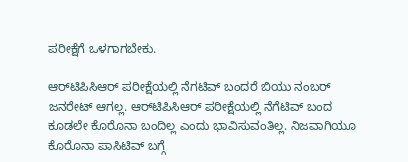ಪರೀಕ್ಷೆಗೆ ಒಳಗಾಗಬೇಕು.

ಆರ್‌ಟಿಪಿಸಿಆರ್ ಪರೀಕ್ಷೆಯಲ್ಲಿ ನೆಗಟಿವ್ ಬಂದರೆ ಬಿಯು ನಂಬರ್ ಜನರೇಟ್ ಆಗಲ್ಲ. ಆರ್‌ಟಿಪಿಸಿಆರ್ ಪರೀಕ್ಷೆಯಲ್ಲಿ ನೆಗೆಟಿವ್ ಬಂದ ಕೂಡಲೇ ಕೊರೊನಾ ಬಂದಿಲ್ಲ ಎಂದು ಭಾವಿಸುವಂತಿಲ್ಲ. ನಿಜವಾಗಿಯೂ ಕೊರೊನಾ ಪಾಸಿಟಿವ್ ಬಗ್ಗೆ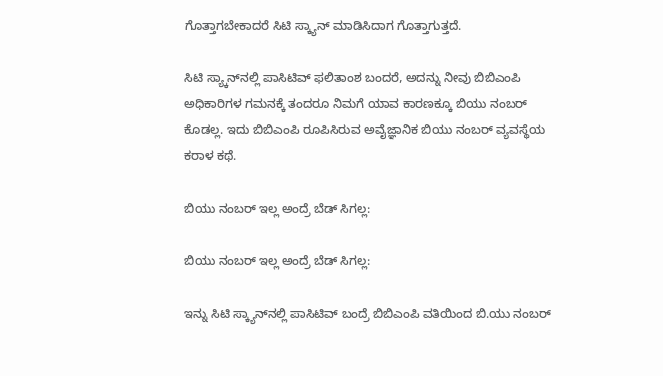ಗೊತ್ತಾಗಬೇಕಾದರೆ ಸಿಟಿ ಸ್ಕ್ಯಾನ್ ಮಾಡಿಸಿದಾಗ ಗೊತ್ತಾಗುತ್ತದೆ.

ಸಿಟಿ ಸ್ಯ್ಕಾನ್‌ನಲ್ಲಿ ಪಾಸಿಟಿವ್ ಫಲಿತಾಂಶ ಬಂದರೆ, ಅದನ್ನು ನೀವು ಬಿಬಿಎಂಪಿ ಅಧಿಕಾರಿಗಳ ಗಮನಕ್ಕೆ ತಂದರೂ ನಿಮಗೆ ಯಾವ ಕಾರಣಕ್ಕೂ ಬಿಯು ನಂಬರ್ ಕೊಡಲ್ಲ. ಇದು ಬಿಬಿಎಂಪಿ ರೂಪಿಸಿರುವ ಅವೈಜ್ಞಾನಿಕ ಬಿಯು ನಂಬರ್ ವ್ಯವಸ್ಥೆಯ ಕರಾಳ ಕಥೆ.

ಬಿಯು ನಂಬರ್ ಇಲ್ಲ ಅಂದ್ರೆ ಬೆಡ್ ಸಿಗಲ್ಲ:

ಬಿಯು ನಂಬರ್ ಇಲ್ಲ ಅಂದ್ರೆ ಬೆಡ್ ಸಿಗಲ್ಲ:

ಇನ್ನು ಸಿಟಿ ಸ್ಕ್ಯಾನ್‌ನಲ್ಲಿ ಪಾಸಿಟಿವ್ ಬಂದ್ರೆ ಬಿಬಿಎಂಪಿ ವತಿಯಿಂದ ಬಿ.ಯು ನಂಬರ್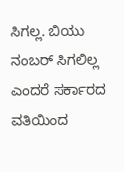ಸಿಗಲ್ಲ. ಬಿಯು ನಂಬರ್ ಸಿಗಲಿಲ್ಲ ಎಂದರೆ ಸರ್ಕಾರದ ವತಿಯಿಂದ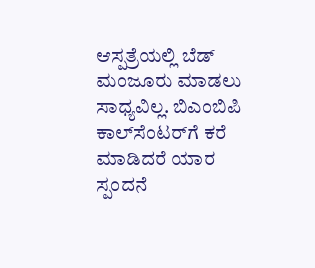ಆಸ್ಪತ್ರೆಯಲ್ಲಿ ಬೆಡ್ ಮಂಜೂರು ಮಾಡಲು ಸಾಧ್ಯವಿಲ್ಲ. ಬಿಎಂಬಿಪಿ ಕಾಲ್‌ಸೆಂಟರ್‌ಗೆ ಕರೆ ಮಾಡಿದರೆ ಯಾರ ಸ್ಪಂದನೆ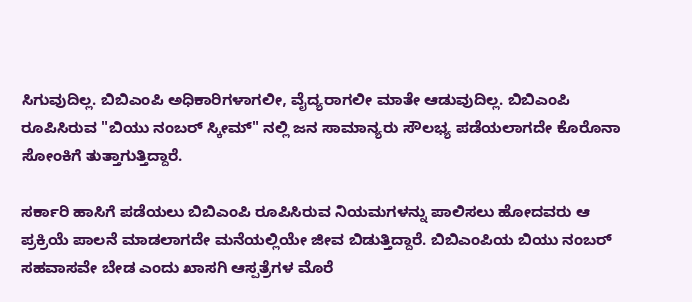ಸಿಗುವುದಿಲ್ಲ. ಬಿಬಿಎಂಪಿ ಅಧಿಕಾರಿಗಳಾಗಲೀ, ವೈದ್ಯರಾಗಲೀ ಮಾತೇ ಆಡುವುದಿಲ್ಲ. ಬಿಬಿಎಂಪಿ ರೂಪಿಸಿರುವ "ಬಿಯು ನಂಬರ್ ಸ್ಕೀಮ್" ನಲ್ಲಿ ಜನ ಸಾಮಾನ್ಯರು ಸೌಲಭ್ಯ ಪಡೆಯಲಾಗದೇ ಕೊರೊನಾ ಸೋಂಕಿಗೆ ತುತ್ತಾಗುತ್ತಿದ್ದಾರೆ.

ಸರ್ಕಾರಿ ಹಾಸಿಗೆ ಪಡೆಯಲು ಬಿಬಿಎಂಪಿ ರೂಪಿಸಿರುವ ನಿಯಮಗಳನ್ನು ಪಾಲಿಸಲು ಹೋದವರು ಆ ಪ್ರಕ್ರಿಯೆ ಪಾಲನೆ ಮಾಡಲಾಗದೇ ಮನೆಯಲ್ಲಿಯೇ ಜೀವ ಬಿಡುತ್ತಿದ್ದಾರೆ. ಬಿಬಿಎಂಪಿಯ ಬಿಯು ನಂಬರ್ ಸಹವಾಸವೇ ಬೇಡ ಎಂದು ಖಾಸಗಿ ಆಸ್ಪತ್ರೆಗಳ ಮೊರೆ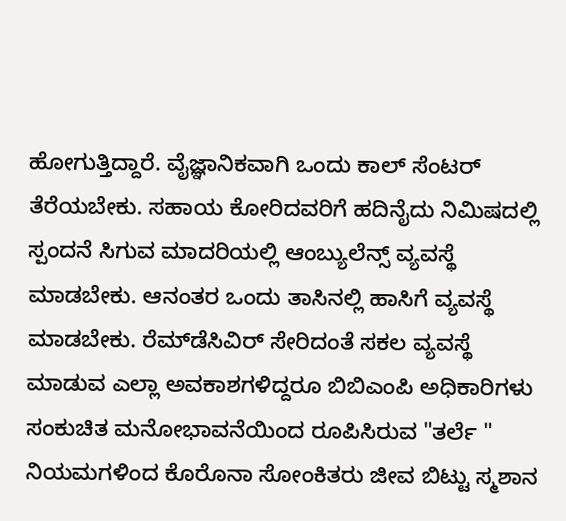ಹೋಗುತ್ತಿದ್ದಾರೆ. ವೈಜ್ಞಾನಿಕವಾಗಿ ಒಂದು ಕಾಲ್ ಸೆಂಟರ್ ತೆರೆಯಬೇಕು. ಸಹಾಯ ಕೋರಿದವರಿಗೆ ಹದಿನೈದು ನಿಮಿಷದಲ್ಲಿ ಸ್ಪಂದನೆ ಸಿಗುವ ಮಾದರಿಯಲ್ಲಿ ಆಂಬ್ಯುಲೆನ್ಸ್ ವ್ಯವಸ್ಥೆ ಮಾಡಬೇಕು. ಆನಂತರ ಒಂದು ತಾಸಿನಲ್ಲಿ ಹಾಸಿಗೆ ವ್ಯವಸ್ಥೆ ಮಾಡಬೇಕು. ರೆಮ್‌ಡೆಸಿವಿರ್ ಸೇರಿದಂತೆ ಸಕಲ ವ್ಯವಸ್ಥೆ ಮಾಡುವ ಎಲ್ಲಾ ಅವಕಾಶಗಳಿದ್ದರೂ ಬಿಬಿಎಂಪಿ ಅಧಿಕಾರಿಗಳು ಸಂಕುಚಿತ ಮನೋಭಾವನೆಯಿಂದ ರೂಪಿಸಿರುವ "ತರ್ಲೆ " ನಿಯಮಗಳಿಂದ ಕೊರೊನಾ ಸೋಂಕಿತರು ಜೀವ ಬಿಟ್ಟು ಸ್ಮಶಾನ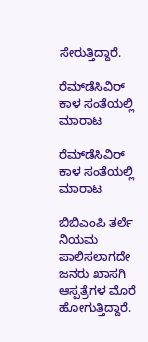ಸೇರುತ್ತಿದ್ದಾರೆ.

ರೆಮ್‌ಡೆಸಿವಿರ್ ಕಾಳ ಸಂತೆಯಲ್ಲಿ ಮಾರಾಟ

ರೆಮ್‌ಡೆಸಿವಿರ್ ಕಾಳ ಸಂತೆಯಲ್ಲಿ ಮಾರಾಟ

ಬಿಬಿಎಂಪಿ ತರ್ಲೆ ನಿಯಮ ಪಾಲಿಸಲಾಗದೇ ಜನರು ಖಾಸಗಿ ಆಸ್ಪತ್ರೆಗಳ ಮೊರೆ ಹೋಗುತ್ತಿದ್ದಾರೆ.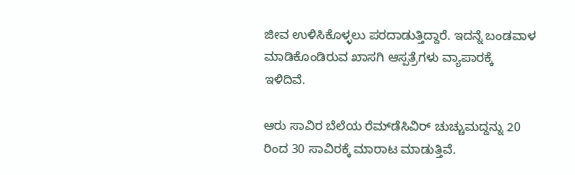ಜೀವ ಉಳಿಸಿಕೊಳ್ಳಲು ಪರದಾಡುತ್ತಿದ್ದಾರೆ. ಇದನ್ನೆ ಬಂಡವಾಳ ಮಾಡಿಕೊಂಡಿರುವ ಖಾಸಗಿ ಆಸ್ಪತ್ರೆಗಳು ವ್ಯಾಪಾರಕ್ಕೆ ಇಳಿದಿವೆ.

ಆರು ಸಾವಿರ ಬೆಲೆಯ ರೆಮ್‌ಡೆಸಿವಿರ್ ಚುಚ್ಚುಮದ್ದನ್ನು 20 ರಿಂದ 30 ಸಾವಿರಕ್ಕೆ ಮಾರಾಟ ಮಾಡುತ್ತಿವೆ.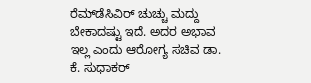ರೆಮ್‌ಡೆಸಿವಿರ್ ಚುಚ್ಚು ಮದ್ದು ಬೇಕಾದಷ್ಟು ಇದೆ. ಅದರ ಅಭಾವ ಇಲ್ಲ ಎಂದು ಆರೋಗ್ಯ ಸಚಿವ ಡಾ. ಕೆ. ಸುಧಾಕರ್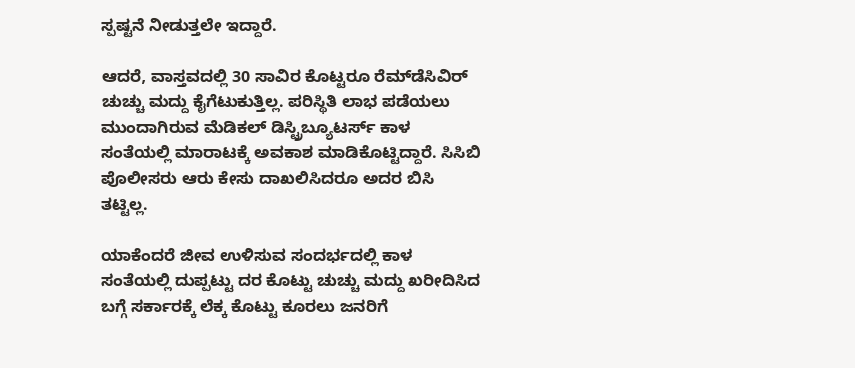ಸ್ಪಷ್ಟನೆ ನೀಡುತ್ತಲೇ ಇದ್ದಾರೆ.

ಆದರೆ, ವಾಸ್ತವದಲ್ಲಿ 30 ಸಾವಿರ ಕೊಟ್ಟರೂ ರೆಮ್‌ಡೆಸಿವಿರ್ ಚುಚ್ಚು ಮದ್ದು ಕೈಗೆಟುಕುತ್ತಿಲ್ಲ. ಪರಿಸ್ಥಿತಿ ಲಾಭ ಪಡೆಯಲು ಮುಂದಾಗಿರುವ ಮೆಡಿಕಲ್ ಡಿಸ್ಟ್ರಿಬ್ಯೂಟರ್ಸ್ ಕಾಳ ಸಂತೆಯಲ್ಲಿ ಮಾರಾಟಕ್ಕೆ ಅವಕಾಶ ಮಾಡಿಕೊಟ್ಟಿದ್ದಾರೆ. ಸಿಸಿಬಿ ಪೊಲೀಸರು ಆರು ಕೇಸು ದಾಖಲಿಸಿದರೂ ಅದರ ಬಿಸಿ ತಟ್ಟಿಲ್ಲ.

ಯಾಕೆಂದರೆ ಜೀವ ಉಳಿಸುವ ಸಂದರ್ಭದಲ್ಲಿ ಕಾಳ ಸಂತೆಯಲ್ಲಿ ದುಪ್ಪಟ್ಟು ದರ ಕೊಟ್ಟು ಚುಚ್ಚು ಮದ್ದು ಖರೀದಿಸಿದ ಬಗ್ಗೆ ಸರ್ಕಾರಕ್ಕೆ ಲೆಕ್ಕ ಕೊಟ್ಟು ಕೂರಲು ಜನರಿಗೆ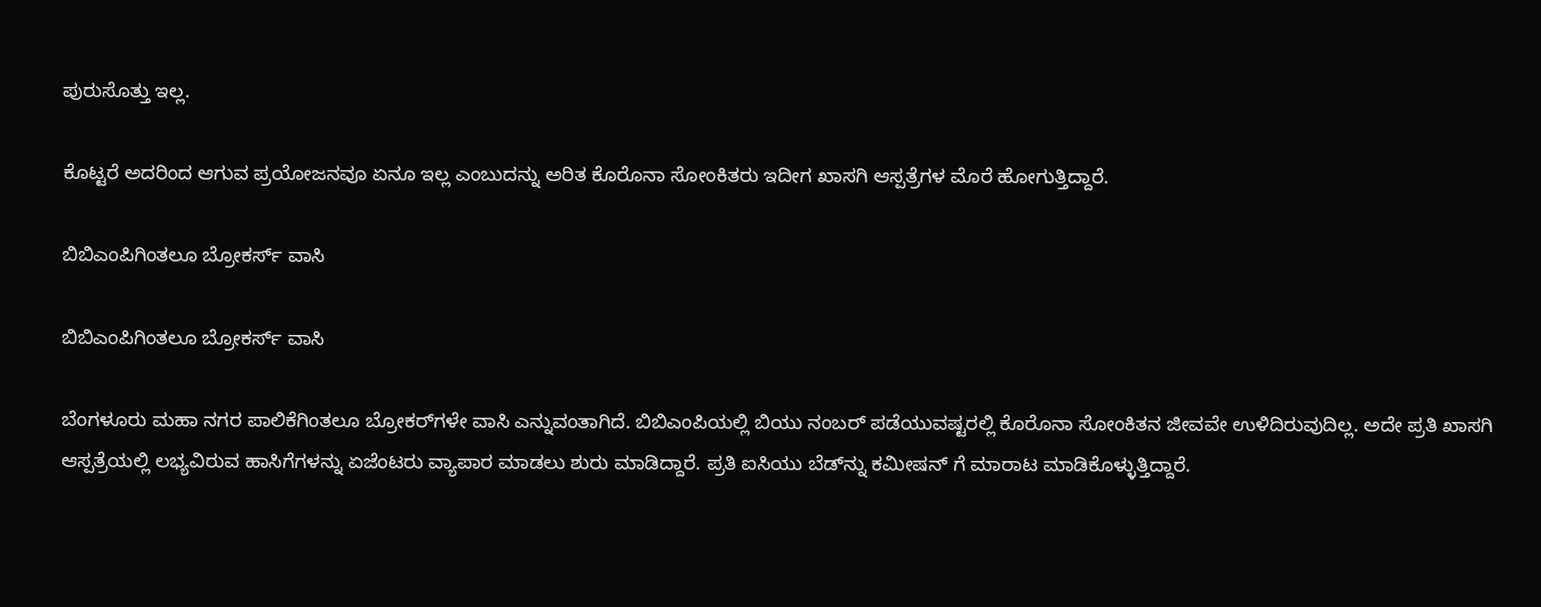ಪುರುಸೊತ್ತು ಇಲ್ಲ.

ಕೊಟ್ಟರೆ ಅದರಿಂದ ಆಗುವ ಪ್ರಯೋಜನವೂ ಏನೂ ಇಲ್ಲ ಎಂಬುದನ್ನು ಅರಿತ ಕೊರೊನಾ ಸೋಂಕಿತರು ಇದೀಗ ಖಾಸಗಿ ಆಸ್ಪತ್ರೆಗಳ ಮೊರೆ ಹೋಗುತ್ತಿದ್ದಾರೆ.

ಬಿಬಿಎಂಪಿಗಿಂತಲೂ ಬ್ರೋಕರ್ಸ್ ವಾಸಿ

ಬಿಬಿಎಂಪಿಗಿಂತಲೂ ಬ್ರೋಕರ್ಸ್ ವಾಸಿ

ಬೆಂಗಳೂರು ಮಹಾ ನಗರ ಪಾಲಿಕೆಗಿಂತಲೂ ಬ್ರೋಕರ್‌ಗಳೇ ವಾಸಿ ಎನ್ನುವಂತಾಗಿದೆ. ಬಿಬಿಎಂಪಿಯಲ್ಲಿ ಬಿಯು ನಂಬರ್ ಪಡೆಯುವಷ್ಟರಲ್ಲಿ ಕೊರೊನಾ ಸೋಂಕಿತನ ಜೀವವೇ ಉಳಿದಿರುವುದಿಲ್ಲ. ಅದೇ ಪ್ರತಿ ಖಾಸಗಿ ಆಸ್ಪತ್ರೆಯಲ್ಲಿ ಲಭ್ಯವಿರುವ ಹಾಸಿಗೆಗಳನ್ನು ಏಜೆಂಟರು ವ್ಯಾಪಾರ ಮಾಡಲು ಶುರು ಮಾಡಿದ್ದಾರೆ. ಪ್ರತಿ ಐಸಿಯು ಬೆಡ್‌ನ್ನು ಕಮೀಷನ್ ಗೆ ಮಾರಾಟ ಮಾಡಿಕೊಳ್ಳುತ್ತಿದ್ದಾರೆ.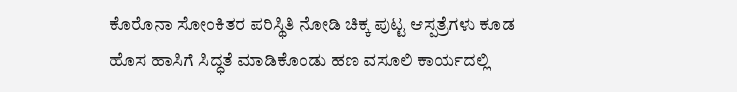ಕೊರೊನಾ ಸೋಂಕಿತರ ಪರಿಸ್ಥಿತಿ ನೋಡಿ ಚಿಕ್ಕ ಪುಟ್ಟ ಆಸ್ಪತ್ರೆಗಳು ಕೂಡ ಹೊಸ ಹಾಸಿಗೆ ಸಿದ್ಧತೆ ಮಾಡಿಕೊಂಡು ಹಣ ವಸೂಲಿ ಕಾರ್ಯದಲ್ಲಿ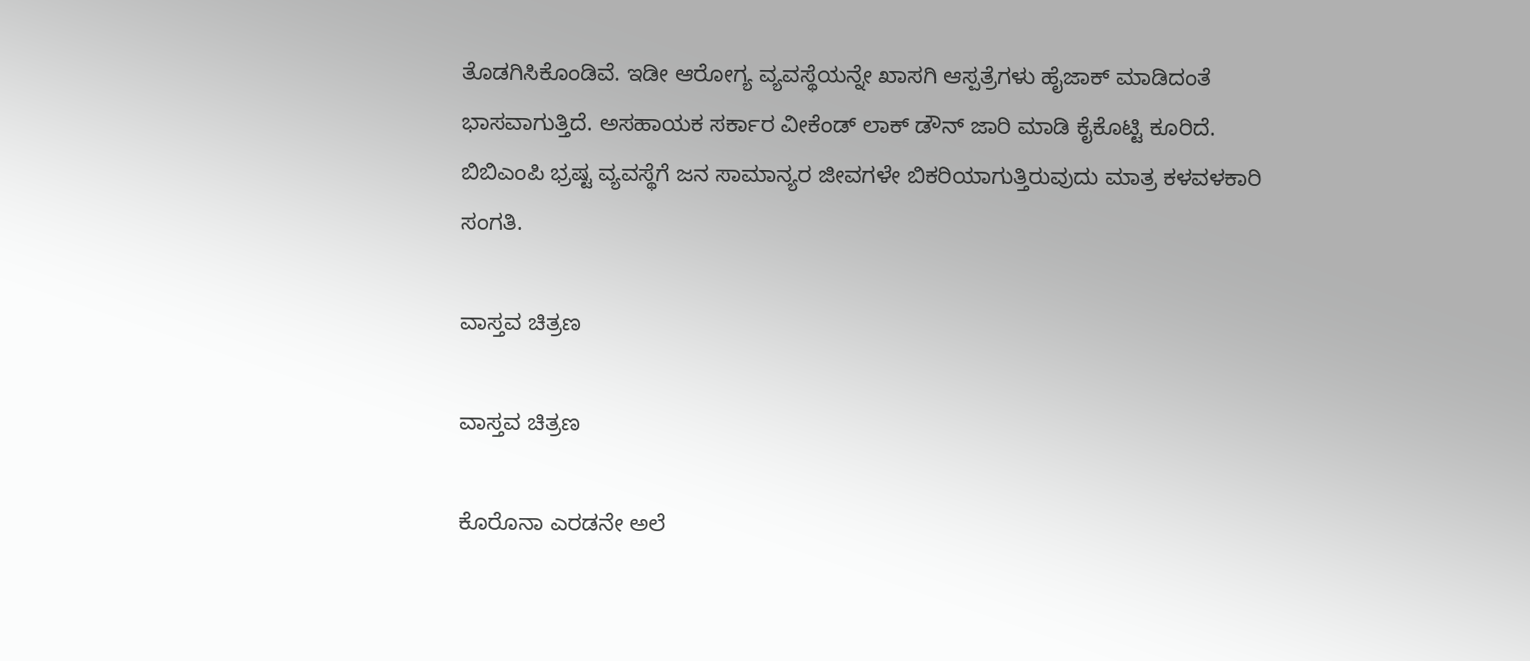ತೊಡಗಿಸಿಕೊಂಡಿವೆ. ಇಡೀ ಆರೋಗ್ಯ ವ್ಯವಸ್ಥೆಯನ್ನೇ ಖಾಸಗಿ ಆಸ್ಪತ್ರೆಗಳು ಹೈಜಾಕ್ ಮಾಡಿದಂತೆ ಭಾಸವಾಗುತ್ತಿದೆ. ಅಸಹಾಯಕ ಸರ್ಕಾರ ವೀಕೆಂಡ್ ಲಾಕ್ ಡೌನ್ ಜಾರಿ ಮಾಡಿ ಕೈಕೊಟ್ಟಿ ಕೂರಿದೆ. ಬಿಬಿಎಂಪಿ ಭ್ರಷ್ಟ ವ್ಯವಸ್ಥೆಗೆ ಜನ ಸಾಮಾನ್ಯರ ಜೀವಗಳೇ ಬಿಕರಿಯಾಗುತ್ತಿರುವುದು ಮಾತ್ರ ಕಳವಳಕಾರಿ ಸಂಗತಿ.

ವಾಸ್ತವ ಚಿತ್ರಣ

ವಾಸ್ತವ ಚಿತ್ರಣ

ಕೊರೊನಾ ಎರಡನೇ ಅಲೆ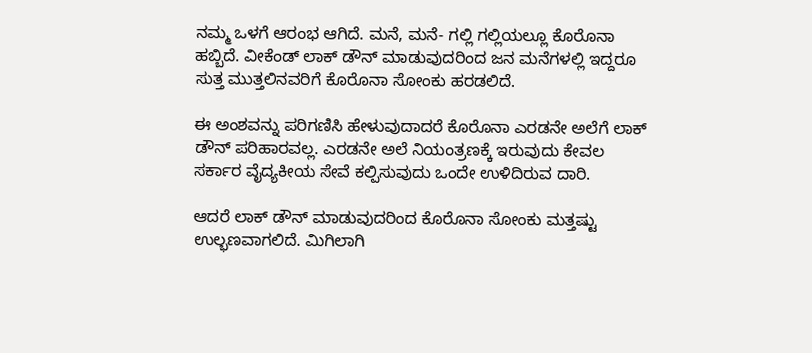ನಮ್ಮ ಒಳಗೆ ಆರಂಭ ಆಗಿದೆ. ಮನೆ, ಮನೆ- ಗಲ್ಲಿ ಗಲ್ಲಿಯಲ್ಲೂ ಕೊರೊನಾ ಹಬ್ಬಿದೆ. ವೀಕೆಂಡ್ ಲಾಕ್ ಡೌನ್ ಮಾಡುವುದರಿಂದ ಜನ ಮನೆಗಳಲ್ಲಿ ಇದ್ದರೂ ಸುತ್ತ ಮುತ್ತಲಿನವರಿಗೆ ಕೊರೊನಾ ಸೋಂಕು ಹರಡಲಿದೆ.

ಈ ಅಂಶವನ್ನು ಪರಿಗಣಿಸಿ ಹೇಳುವುದಾದರೆ ಕೊರೊನಾ ಎರಡನೇ ಅಲೆಗೆ ಲಾಕ್ ಡೌನ್ ಪರಿಹಾರವಲ್ಲ. ಎರಡನೇ ಅಲೆ ನಿಯಂತ್ರಣಕ್ಕೆ ಇರುವುದು ಕೇವಲ ಸರ್ಕಾರ ವೈದ್ಯಕೀಯ ಸೇವೆ ಕಲ್ಪಿಸುವುದು ಒಂದೇ ಉಳಿದಿರುವ ದಾರಿ.

ಆದರೆ ಲಾಕ್ ಡೌನ್ ಮಾಡುವುದರಿಂದ ಕೊರೊನಾ ಸೋಂಕು ಮತ್ತಷ್ಟು ಉಲ್ಭಣವಾಗಲಿದೆ. ಮಿಗಿಲಾಗಿ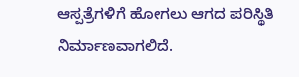ಆಸ್ಪತ್ರೆಗಳಿಗೆ ಹೋಗಲು ಆಗದ ಪರಿಸ್ಥಿತಿ ನಿರ್ಮಾಣವಾಗಲಿದೆ.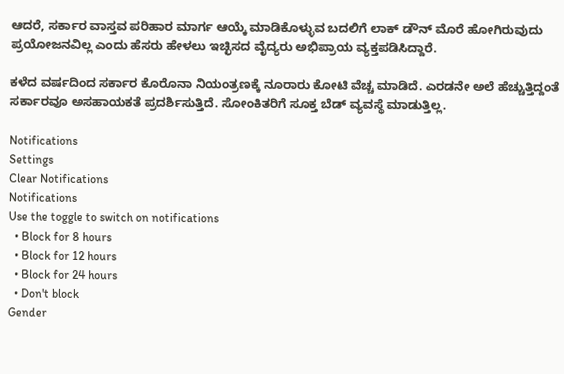ಆದರೆ, ಸರ್ಕಾರ ವಾಸ್ತವ ಪರಿಹಾರ ಮಾರ್ಗ ಆಯ್ಕೆ ಮಾಡಿಕೊಳ್ಳುವ ಬದಲಿಗೆ ಲಾಕ್ ಡೌನ್ ಮೊರೆ ಹೋಗಿರುವುದು ಪ್ರಯೋಜನವಿಲ್ಲ ಎಂದು ಹೆಸರು ಹೇಳಲು ಇಚ್ಛಿಸದ ವೈದ್ಯರು ಅಭಿಪ್ರಾಯ ವ್ಯಕ್ತಪಡಿಸಿದ್ದಾರೆ.

ಕಳೆದ ವರ್ಷದಿಂದ ಸರ್ಕಾರ ಕೊರೊನಾ ನಿಯಂತ್ರಣಕ್ಕೆ ನೂರಾರು ಕೋಟಿ ವೆಚ್ಚ ಮಾಡಿದೆ. ಎರಡನೇ ಅಲೆ ಹೆಚ್ಚುತ್ತಿದ್ದಂತೆ ಸರ್ಕಾರವೂ ಅಸಹಾಯಕತೆ ಪ್ರದರ್ಶಿಸುತ್ತಿದೆ. ಸೋಂಕಿತರಿಗೆ ಸೂಕ್ತ ಬೆಡ್ ವ್ಯವಸ್ಥೆ ಮಾಡುತ್ತಿಲ್ಲ.

Notifications
Settings
Clear Notifications
Notifications
Use the toggle to switch on notifications
  • Block for 8 hours
  • Block for 12 hours
  • Block for 24 hours
  • Don't block
Gender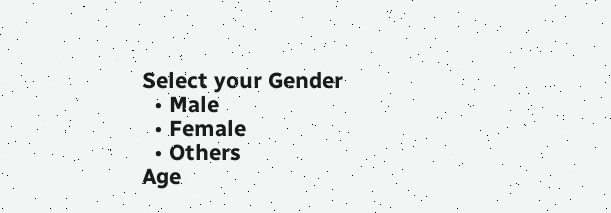Select your Gender
  • Male
  • Female
  • Others
Age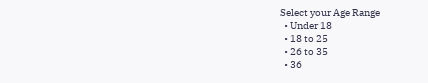Select your Age Range
  • Under 18
  • 18 to 25
  • 26 to 35
  • 36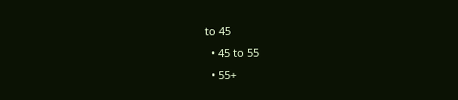to 45
  • 45 to 55
  • 55+